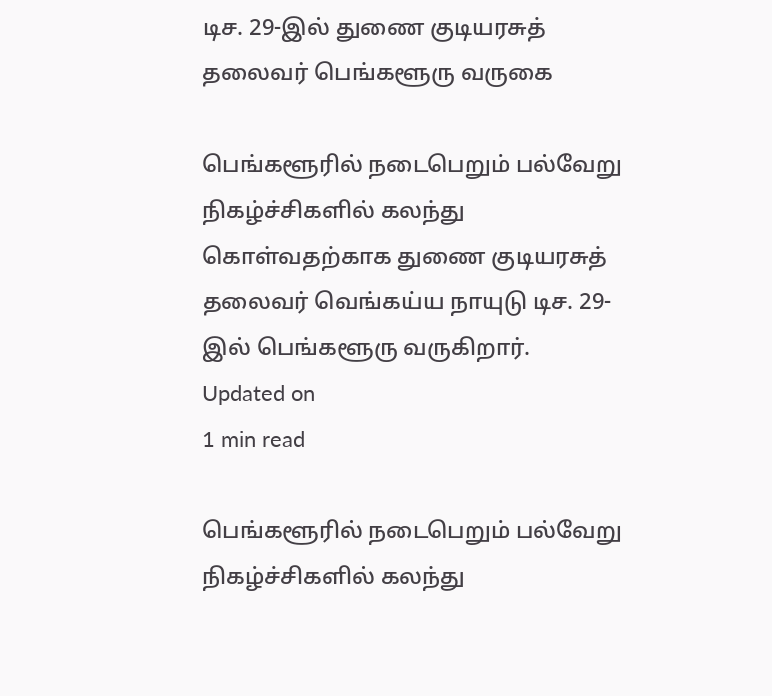டிச. 29-இல் துணை குடியரசுத் தலைவர் பெங்களூரு வருகை

பெங்களூரில் நடைபெறும் பல்வேறு நிகழ்ச்சிகளில் கலந்து கொள்வதற்காக துணை குடியரசுத் தலைவர் வெங்கய்ய நாயுடு டிச. 29-இல் பெங்களூரு வருகிறார்.
Updated on
1 min read

பெங்களூரில் நடைபெறும் பல்வேறு நிகழ்ச்சிகளில் கலந்து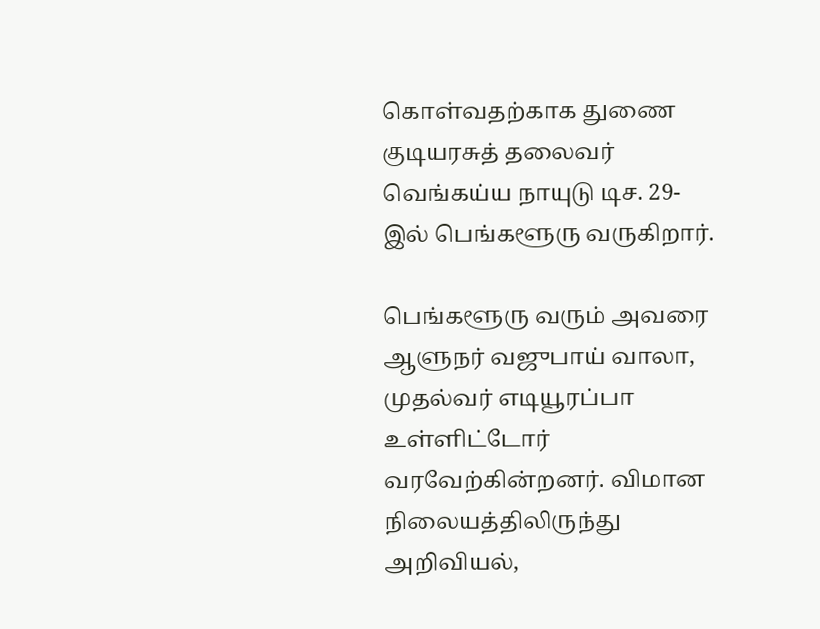கொள்வதற்காக துணை குடியரசுத் தலைவர் வெங்கய்ய நாயுடு டிச. 29-இல் பெங்களூரு வருகிறார்.

பெங்களூரு வரும் அவரை ஆளுநர் வஜுபாய் வாலா, முதல்வர் எடியூரப்பா உள்ளிட்டோர் வரவேற்கின்றனர். விமான நிலையத்திலிருந்து அறிவியல்,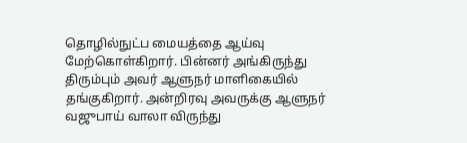தொழில்நுட்ப மையத்தை ஆய்வு மேற்கொள்கிறார். பின்னர் அங்கிருந்து திரும்பும் அவர் ஆளுநர் மாளிகையில் தங்குகிறார். அன்றிரவு அவருக்கு ஆளுநர் வஜுபாய் வாலா விருந்து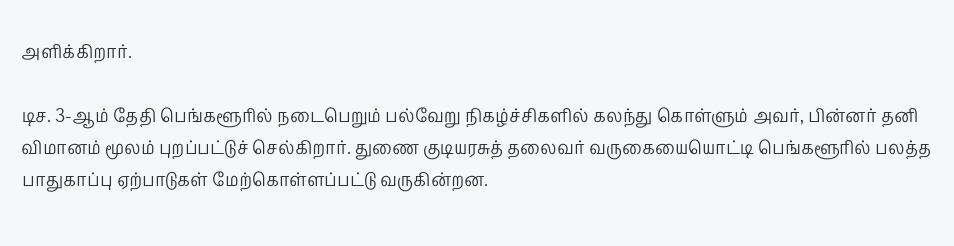அளிக்கிறார்.

டிச. 3-ஆம் தேதி பெங்களூரில் நடைபெறும் பல்வேறு நிகழ்ச்சிகளில் கலந்து கொள்ளும் அவர், பின்னர் தனி விமானம் மூலம் புறப்பட்டுச் செல்கிறார். துணை குடியரசுத் தலைவர் வருகையையொட்டி பெங்களூரில் பலத்த பாதுகாப்பு ஏற்பாடுகள் மேற்கொள்ளப்பட்டு வருகின்றன.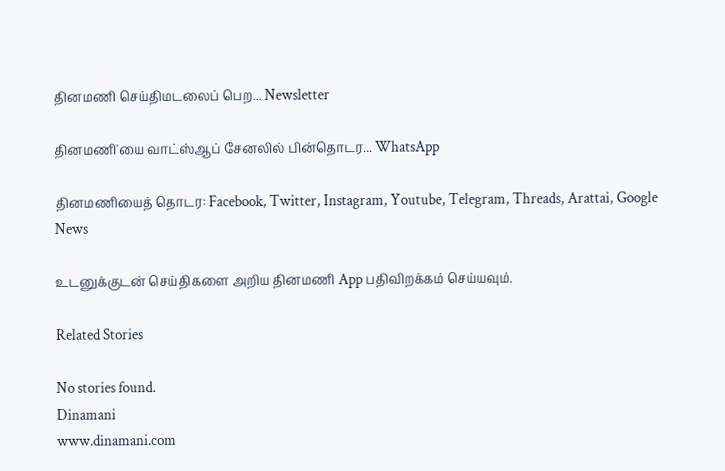தினமணி செய்திமடலைப் பெற... Newsletter

தினமணி'யை வாட்ஸ்ஆப் சேனலில் பின்தொடர... WhatsApp

தினமணியைத் தொடர: Facebook, Twitter, Instagram, Youtube, Telegram, Threads, Arattai, Google News

உடனுக்குடன் செய்திகளை அறிய தினமணி App பதிவிறக்கம் செய்யவும்.

Related Stories

No stories found.
Dinamani
www.dinamani.com